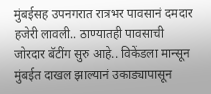मुंबईसह उपनगरात रात्रभर पावसानं दमदार हजेरी लावली.. ठाण्यातही पावसाची जोरदार बॅटींग सुरु आहे.. विकेंडला मान्सून मुंबईत दाखल झाल्यानं उकाड्यापासून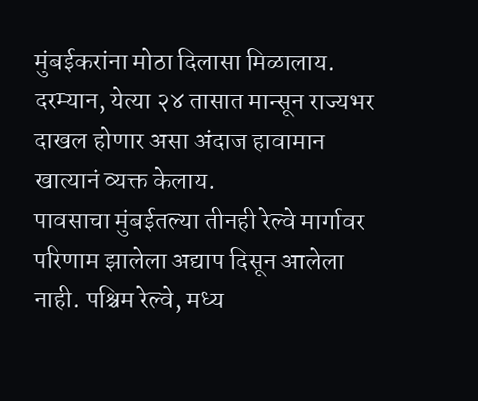मुंबईकरांना मोठा दिलासा मिळालाय. दरम्यान, येत्या २४ तासात मान्सून राज्यभर दाखल होणार असा अंदाज हावामान खात्यानं व्यक्त केलाय.
पावसाचा मुंबईतल्या तीनही रेल्वे मार्गावर परिणाम झालेला अद्याप दिसून आलेला नाही. पश्चिम रेल्वे, मध्य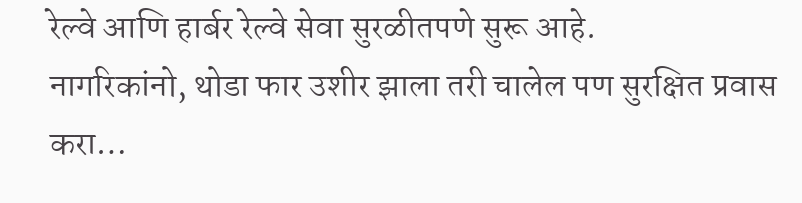रेल्वे आणि हार्बर रेल्वे सेवा सुरळीतपणे सुरू आहे.
नागरिकांनो, थोडा फार उशीर झाला तरी चालेल पण सुरक्षित प्रवास करा…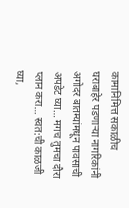कामानिमित्त सकाळीच घराबाहेर पडणाऱ्या नागरिकांनी अगोदर बातम्यांमधून पावसाची अपडेट घ्या… मगच तुमचा दौरा प्लान करा… स्वत:ची काळजी घ्या,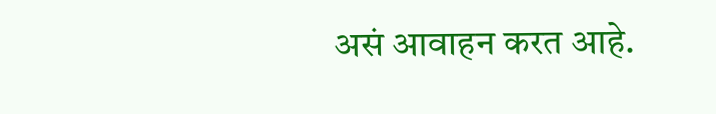असं आवाहन करत आहे.